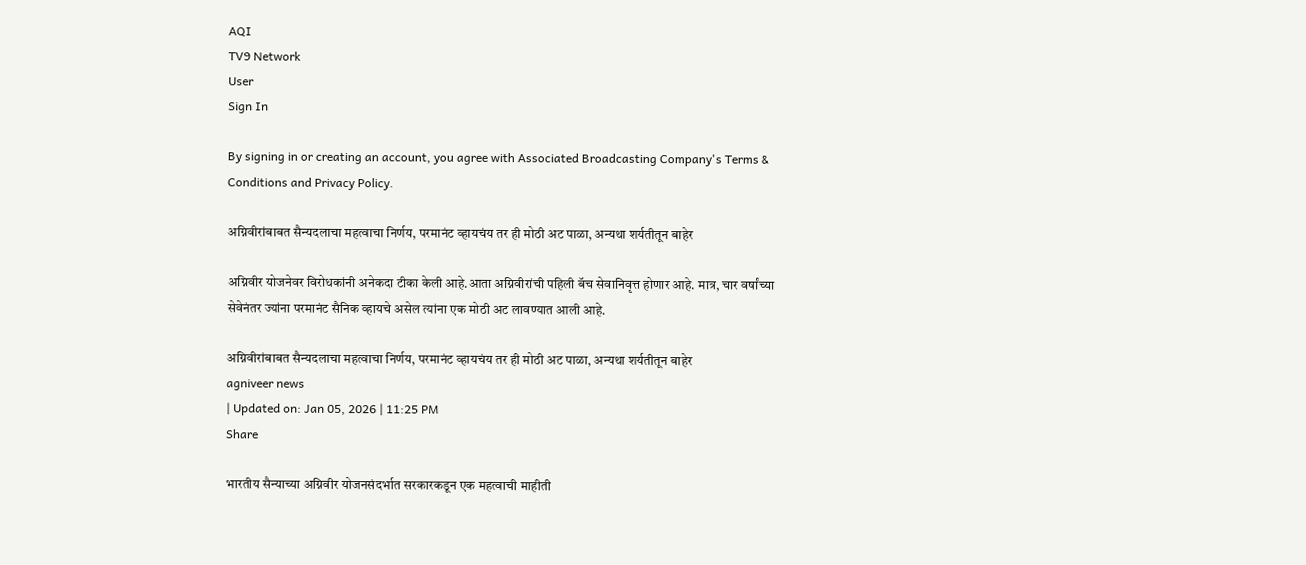AQI
TV9 Network
User
Sign In

By signing in or creating an account, you agree with Associated Broadcasting Company's Terms & Conditions and Privacy Policy.

अग्निवीरांबाबत सैन्यदलाचा महत्वाचा निर्णय, परमानंट व्हायचंय तर ही मोठी अट पाळा, अन्यथा शर्यतीतून बाहेर

अग्निवीर योजनेवर विरोधकांनी अनेकदा टीका केली आहे.आता अग्निवीरांची पहिली बॅच सेवानिवृत्त होणार आहे. मात्र, चार वर्षांच्या सेवेनंतर ज्यांना परमानंट सैनिक व्हायचे असेल त्यांना एक मोठी अट लावण्यात आली आहे.

अग्निवीरांबाबत सैन्यदलाचा महत्वाचा निर्णय, परमानंट व्हायचंय तर ही मोठी अट पाळा, अन्यथा शर्यतीतून बाहेर
agniveer news
| Updated on: Jan 05, 2026 | 11:25 PM
Share

भारतीय सैन्याच्या अग्निवीर योजनसंदर्भात सरकारकडून एक महत्वाची माहीती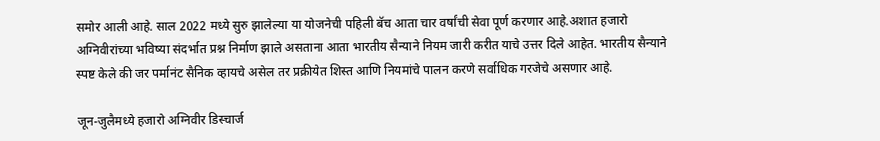समोर आली आहे. साल 2022 मध्ये सुरु झालेल्या या योजनेची पहिली बॅच आता चार वर्षांची सेवा पूर्ण करणार आहे.अशात हजारो अग्निवीरांच्या भविष्या संदर्भात प्रश्न निर्माण झाले असताना आता भारतीय सैन्याने नियम जारी करीत याचे उत्तर दिले आहेत. भारतीय सैन्याने स्पष्ट केले की जर पर्मानंट सैनिक व्हायचे असेल तर प्रक्रीयेत शिस्त आणि नियमांचे पालन करणे सर्वाधिक गरजेचे असणार आहे.

जून-जुलैमध्ये हजारो अग्निवीर डिस्चार्ज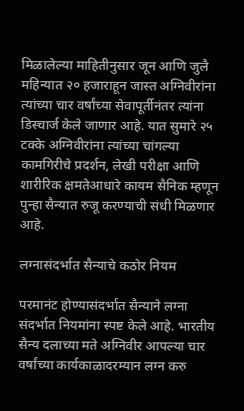मिळालेल्या माहितीनुसार जून आणि जुलै महिन्यात २० हजाराहून जास्त अग्निवीरांना त्यांच्या चार वर्षांच्या सेवापूर्तीनंतर त्यांना डिस्चार्ज केले जाणार आहे. यात सुमारे २५ टक्के अग्निवीरांना त्यांच्या चांगल्या कामगिरीचे प्रदर्शन, लेखी परीक्षा आणि शारीरिक क्षमतेआधारे कायम सैनिक म्हणून पुन्हा सैन्यात रुजू करण्याची संधी मिळणार आहे.

लग्नासंदर्भात सैन्याचे कठोर नियम

परमानंट होण्यासंदर्भात सैन्याने लग्ना संदर्भात नियमांना स्पष्ट केले आहे. भारतीय सैन्य दलाच्या मते अग्निवीर आपल्या चार वर्षांच्या कार्यकाळादरम्यान लग्न करु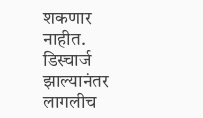शकणार नाहीत. डिस्चार्ज झाल्यानंतर लागलीच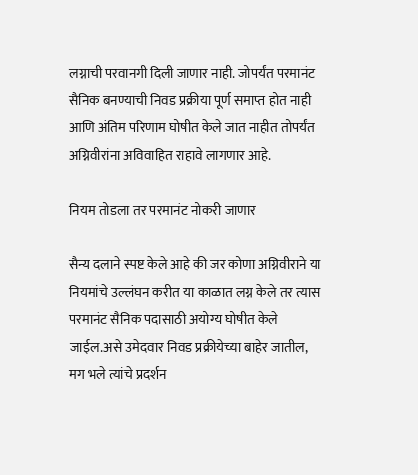लग्नाची परवानगी दिली जाणार नाही. जोपर्यंत परमानंट सैनिक बनण्याची निवड प्रक्रीया पूर्ण समाप्त होत नाही आणि अंतिम परिणाम घोषीत केले जात नाहीत तोपर्यंत अग्निवीरांना अविवाहित राहावे लागणार आहे.

नियम तोडला तर परमानंट नोकरी जाणार

सैन्य दलाने स्पष्ट केले आहे की जर कोणा अग्निवीराने या नियमांचे उल्लंघन करीत या काळात लग्न केले तर त्यास परमानंट सैनिक पदासाठी अयोग्य घोषीत केले जाईल.असे उमेदवार निवड प्रक्रीयेच्या बाहेर जातील, मग भले त्यांचे प्रदर्शन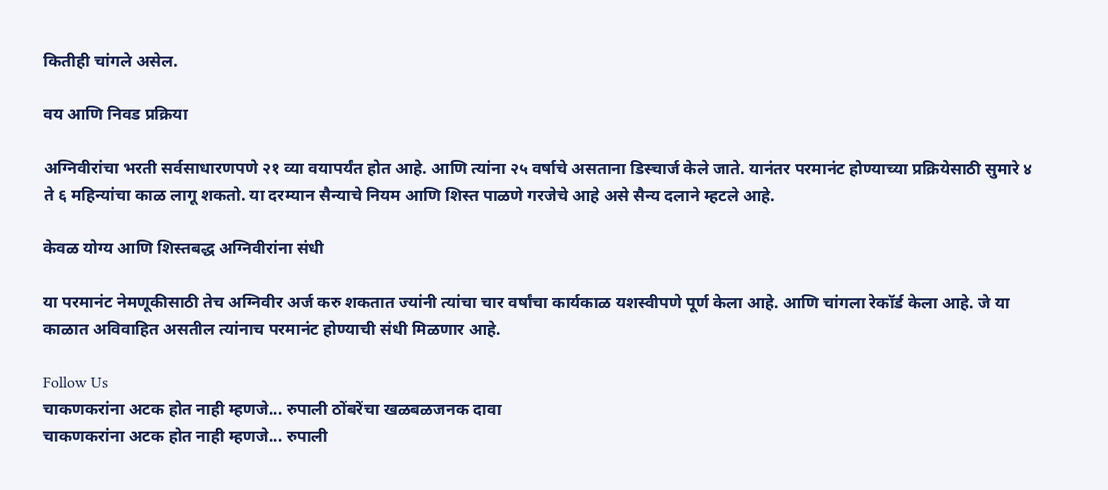कितीही चांगले असेल.

वय आणि निवड प्रक्रिया

अग्निवीरांचा भरती सर्वसाधारणपणे २१ व्या वयापर्यंत होत आहे. आणि त्यांना २५ वर्षाचे असताना डिस्चार्ज केले जाते. यानंतर परमानंट होण्याच्या प्रक्रियेसाठी सुमारे ४ ते ६ महिन्यांचा काळ लागू शकतो. या दरम्यान सैन्याचे नियम आणि शिस्त पाळणे गरजेचे आहे असे सैन्य दलाने म्हटले आहे.

केवळ योग्य आणि शिस्तबद्ध अग्निवीरांना संधी

या परमानंट नेमणूकीसाठी तेच अग्निवीर अर्ज करु शकतात ज्यांनी त्यांचा चार वर्षांचा कार्यकाळ यशस्वीपणे पूर्ण केला आहे. आणि चांगला रेकॉर्ड केला आहे. जे या काळात अविवाहित असतील त्यांनाच परमानंट होण्याची संधी मिळणार आहे.

Follow Us
चाकणकरांना अटक होत नाही म्हणजे... रुपाली ठोंबरेंचा खळबळजनक दावा
चाकणकरांना अटक होत नाही म्हणजे... रुपाली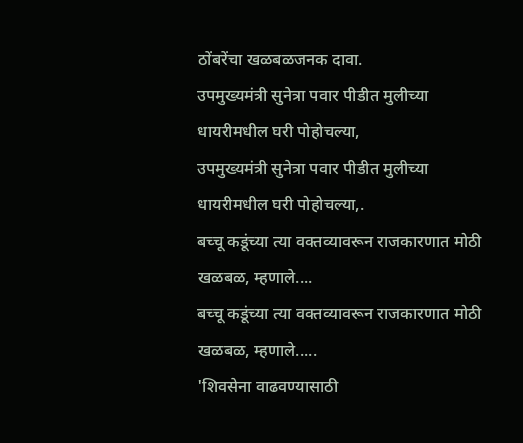ठोंबरेंचा खळबळजनक दावा.
उपमुख्यमंत्री सुनेत्रा पवार पीडीत मुलीच्या धायरीमधील घरी पोहोचल्या,
उपमुख्यमंत्री सुनेत्रा पवार पीडीत मुलीच्या धायरीमधील घरी पोहोचल्या,.
बच्चू कडूंच्या त्या वक्तव्यावरून राजकारणात मोठी खळबळ, म्हणाले....
बच्चू कडूंच्या त्या वक्तव्यावरून राजकारणात मोठी खळबळ, म्हणाले.....
'शिवसेना वाढवण्यासाठी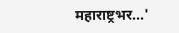महाराष्ट्रभर...'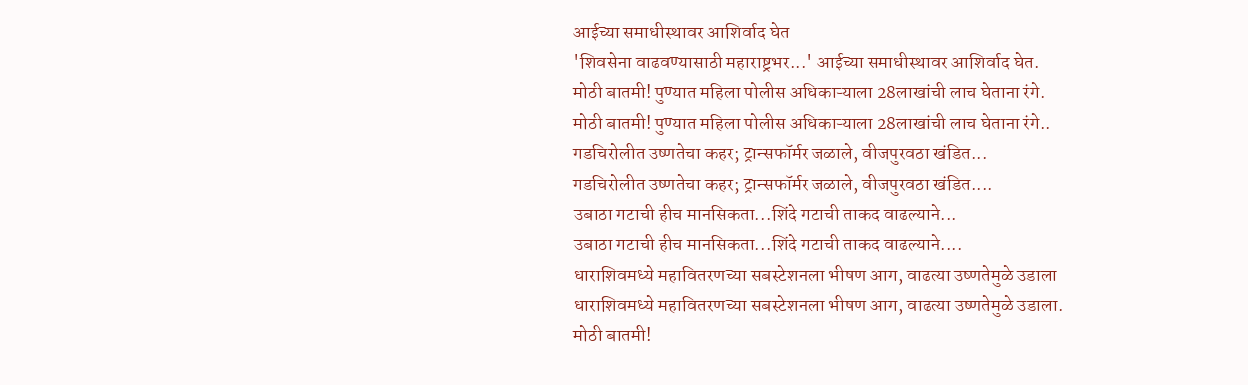आईच्या समाधीस्थावर आशिर्वाद घेत
'शिवसेना वाढवण्यासाठी महाराष्ट्रभर...' आईच्या समाधीस्थावर आशिर्वाद घेत.
मोठी बातमी! पुण्यात महिला पोलीस अधिकाऱ्याला 28लाखांची लाच घेताना रंगे.
मोठी बातमी! पुण्यात महिला पोलीस अधिकाऱ्याला 28लाखांची लाच घेताना रंगे..
गडचिरोलीत उष्णतेचा कहर; ट्रान्सफॉर्मर जळाले, वीजपुरवठा खंडित...
गडचिरोलीत उष्णतेचा कहर; ट्रान्सफॉर्मर जळाले, वीजपुरवठा खंडित....
उबाठा गटाची हीच मानसिकता...शिंदे गटाची ताकद वाढल्याने...
उबाठा गटाची हीच मानसिकता...शिंदे गटाची ताकद वाढल्याने....
धाराशिवमध्ये महावितरणच्या सबस्टेशनला भीषण आग, वाढत्या उष्णतेमुळे उडाला
धाराशिवमध्ये महावितरणच्या सबस्टेशनला भीषण आग, वाढत्या उष्णतेमुळे उडाला.
मोठी बातमी!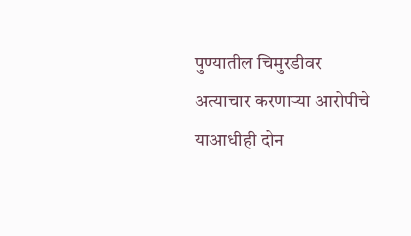पुण्यातील चिमुरडीवर अत्याचार करणाऱ्या आरोपीचे याआधीही दोन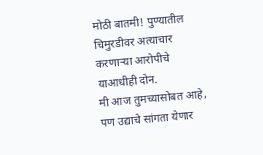मोठी बातमी! पुण्यातील चिमुरडीवर अत्याचार करणाऱ्या आरोपीचे याआधीही दोन.
मी आज तुमच्यासोबत आहे, पण उद्याचे सांगता येणार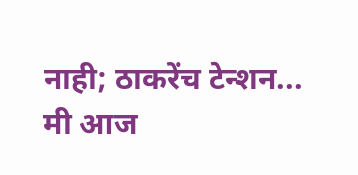नाही; ठाकरेंच टेन्शन...
मी आज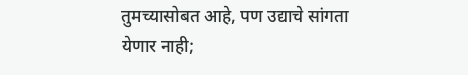तुमच्यासोबत आहे, पण उद्याचे सांगता येणार नाही;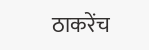ठाकरेंच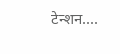टेन्शन....